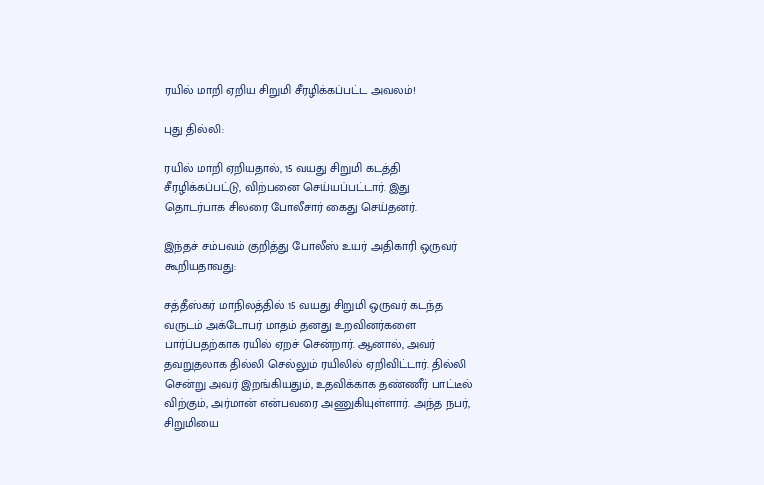ரயில் மாறி ஏறிய சிறுமி சீரழிக்கப்பட்ட அவலம்!

புது தில்லி:

ரயில் மாறி ஏறியதால், 15 வயது சிறுமி கடத்தி சீரழிக்கப்பட்டு, விற்பனை செய்யப்பட்டார். இது தொடர்பாக சிலரை போலீசார் கைது செய்தனர்.

இந்தச் சம்பவம் குறித்து போலீஸ் உயர் அதிகாரி ஒருவர் கூறியதாவது:

சத்தீஸ்கர் மாநிலத்தில் 15 வயது சிறுமி ஒருவர் கடந்த வருடம் அக்டோபர் மாதம் தனது உறவினர்களை பார்ப்பதற்காக ரயில் ஏறச் சென்றார். ஆனால், அவர் தவறுதலாக தில்லி செல்லும் ரயிலில் ஏறிவிட்டார். தில்லி சென்று அவர் இறங்கியதும், உதவிக்காக தண்ணீர் பாட்டீல் விற்கும், அர்மான் என்பவரை அணுகியுள்ளார். அந்த நபர், சிறுமியை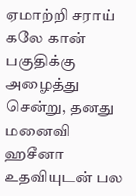ஏமாற்றி சராய் கலே கான் பகுதிக்கு அழைத்து சென்று, தனது மனைவி ஹசீனா உதவியுடன் பல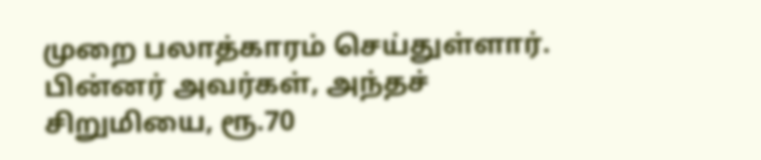முறை பலாத்காரம் செய்துள்ளார். பின்னர் அவர்கள், அந்தச் சிறுமியை, ரூ.70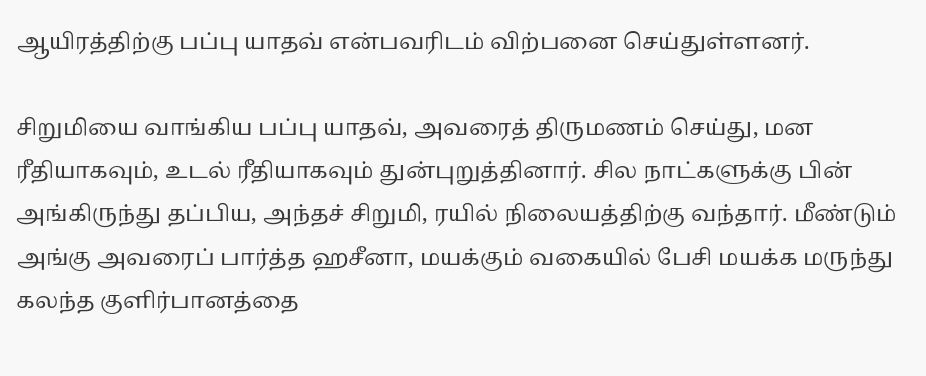ஆயிரத்திற்கு பப்பு யாதவ் என்பவரிடம் விற்பனை செய்துள்ளனர்.

சிறுமியை வாங்கிய பப்பு யாதவ், அவரைத் திருமணம் செய்து, மன ரீதியாகவும், உடல் ரீதியாகவும் துன்புறுத்தினார். சில நாட்களுக்கு பின் அங்கிருந்து தப்பிய, அந்தச் சிறுமி, ரயில் நிலையத்திற்கு வந்தார். மீண்டும் அங்கு அவரைப் பார்த்த ஹசீனா, மயக்கும் வகையில் பேசி மயக்க மருந்து கலந்த குளிர்பானத்தை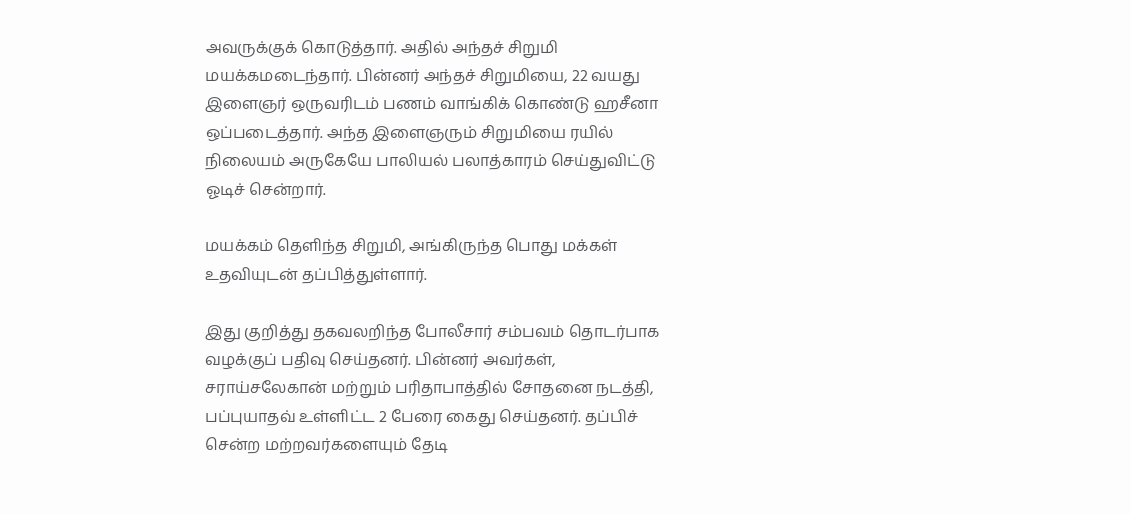அவருக்குக் கொடுத்தார். அதில் அந்தச் சிறுமி மயக்கமடைந்தார். பின்னர் அந்தச் சிறுமியை, 22 வயது இளைஞர் ஒருவரிடம் பணம் வாங்கிக் கொண்டு ஹசீனா ஒப்படைத்தார். அந்த இளைஞரும் சிறுமியை ரயில் நிலையம் அருகேயே பாலியல் பலாத்காரம் செய்துவிட்டு ஓடிச் சென்றார்.

மயக்கம் தெளிந்த சிறுமி, அங்கிருந்த பொது மக்கள் உதவியுடன் தப்பித்துள்ளார்.

இது குறித்து தகவலறிந்த போலீசார் சம்பவம் தொடர்பாக வழக்குப் பதிவு செய்தனர். பின்னர் அவர்கள், சராய்சலேகான் மற்றும் பரிதாபாத்தில் சோதனை நடத்தி, பப்புயாதவ் உள்ளிட்ட 2 பேரை கைது செய்தனர். தப்பிச் சென்ற மற்றவர்களையும் தேடி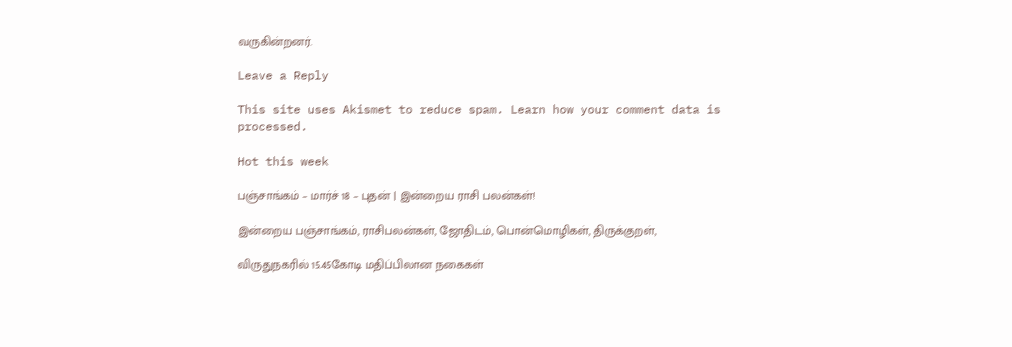வருகின்றனர்.

Leave a Reply

This site uses Akismet to reduce spam. Learn how your comment data is processed.

Hot this week

பஞ்சாங்கம் – மார்ச் 18 – புதன் | இன்றைய ராசி பலன்கள்!

இன்றைய பஞ்சாங்கம், ராசிபலன்கள், ஜோதிடம், பொன்மொழிகள், திருக்குறள்,

விருதுநகரில் 15.45கோடி மதிப்பிலான நகைகள்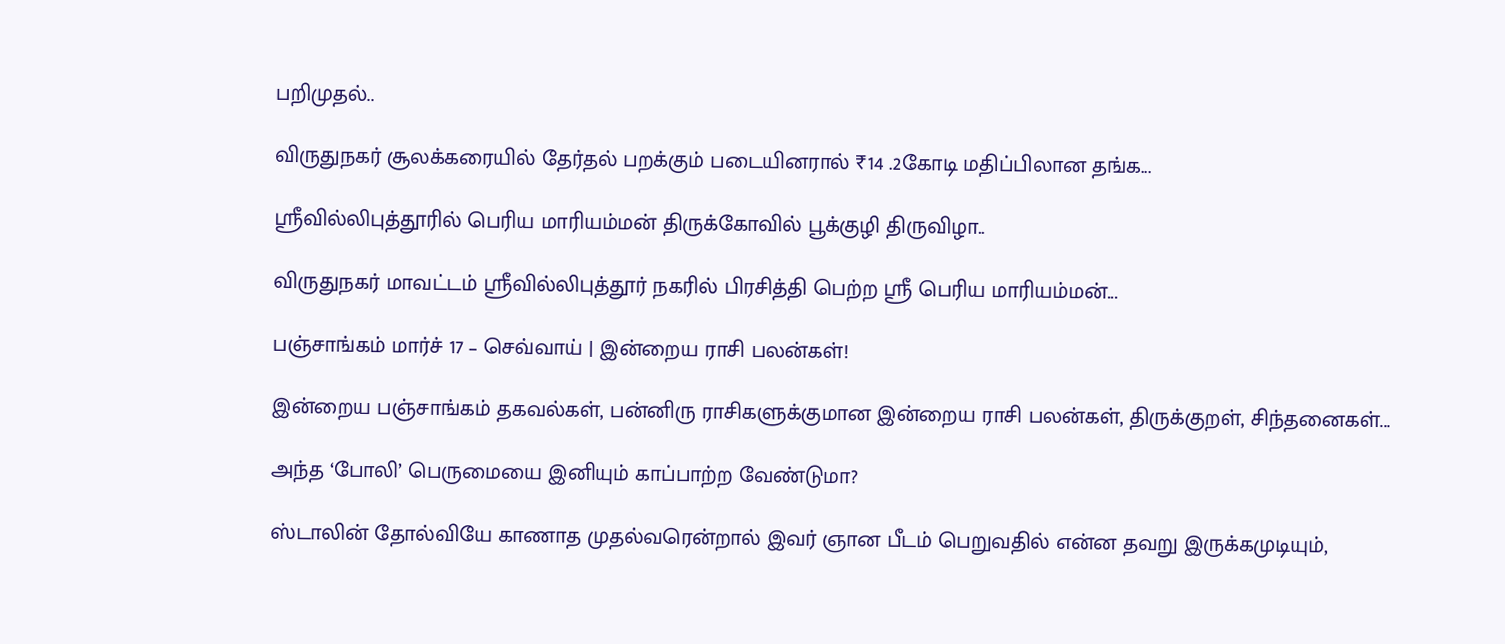பறிமுதல்..

விருதுநகர் சூலக்கரையில் தேர்தல் பறக்கும் படையினரால் ₹14 .2கோடி மதிப்பிலான தங்க...

ஸ்ரீவில்லிபுத்தூரில் பெரிய மாரியம்மன் திருக்கோவில் பூக்குழி திருவிழா..

விருதுநகர் மாவட்டம் ஸ்ரீவில்லிபுத்தூர் நகரில் பிரசித்தி பெற்ற ஸ்ரீ பெரிய மாரியம்மன்...

பஞ்சாங்கம் மார்ச் 17 – செவ்வாய் | இன்றைய ராசி பலன்கள்!

இன்றைய பஞ்சாங்கம் தகவல்கள், பன்னிரு ராசிகளுக்குமான இன்றைய ராசி பலன்கள், திருக்குறள், சிந்தனைகள்...

அந்த ‘போலி’ பெருமையை இனியும் காப்பாற்ற வேண்டுமா?

ஸ்டாலின் தோல்வியே காணாத முதல்வரென்றால் இவர் ஞான பீடம் பெறுவதில் என்ன தவறு இருக்கமுடியும்,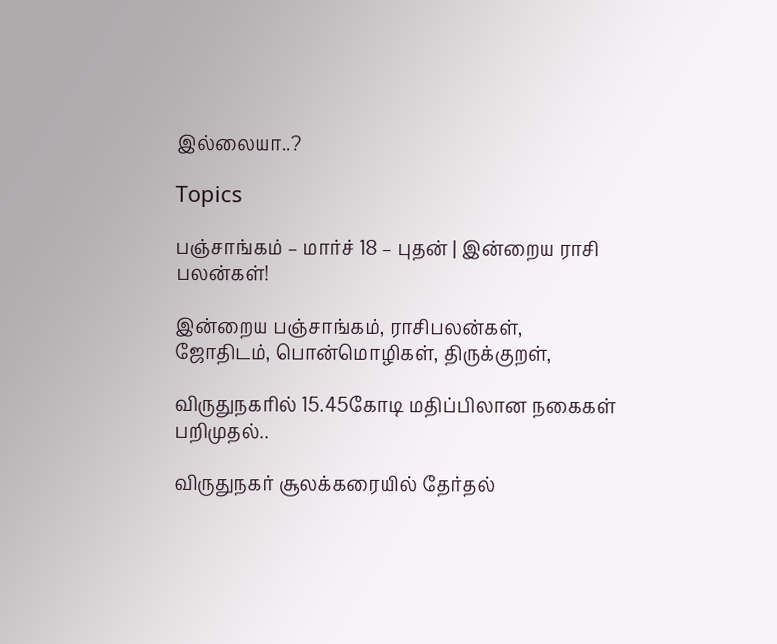இல்லையா..?

Topics

பஞ்சாங்கம் – மார்ச் 18 – புதன் | இன்றைய ராசி பலன்கள்!

இன்றைய பஞ்சாங்கம், ராசிபலன்கள், ஜோதிடம், பொன்மொழிகள், திருக்குறள்,

விருதுநகரில் 15.45கோடி மதிப்பிலான நகைகள் பறிமுதல்..

விருதுநகர் சூலக்கரையில் தேர்தல்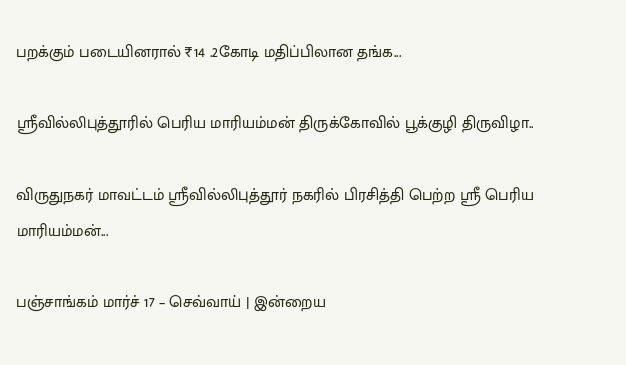பறக்கும் படையினரால் ₹14 .2கோடி மதிப்பிலான தங்க...

ஸ்ரீவில்லிபுத்தூரில் பெரிய மாரியம்மன் திருக்கோவில் பூக்குழி திருவிழா..

விருதுநகர் மாவட்டம் ஸ்ரீவில்லிபுத்தூர் நகரில் பிரசித்தி பெற்ற ஸ்ரீ பெரிய மாரியம்மன்...

பஞ்சாங்கம் மார்ச் 17 – செவ்வாய் | இன்றைய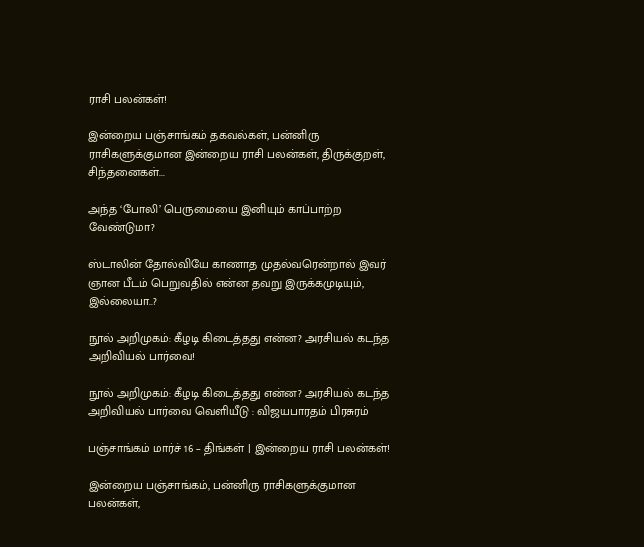ராசி பலன்கள்!

இன்றைய பஞ்சாங்கம் தகவல்கள், பன்னிரு ராசிகளுக்குமான இன்றைய ராசி பலன்கள், திருக்குறள், சிந்தனைகள்...

அந்த ‘போலி’ பெருமையை இனியும் காப்பாற்ற வேண்டுமா?

ஸ்டாலின் தோல்வியே காணாத முதல்வரென்றால் இவர் ஞான பீடம் பெறுவதில் என்ன தவறு இருக்கமுடியும், இல்லையா..?

நூல் அறிமுகம்: கீழடி கிடைத்தது என்ன? அரசியல் கடந்த அறிவியல் பார்வை!

நூல் அறிமுகம்: கீழடி கிடைத்தது என்ன? அரசியல் கடந்த அறிவியல் பார்வை வெளியீடு : விஜயபாரதம் பிரசுரம்

பஞ்சாங்கம் மார்ச் 16 – திங்கள் | இன்றைய ராசி பலன்கள்!

இன்றைய பஞ்சாங்கம், பன்னிரு ராசிகளுக்குமான பலன்கள்,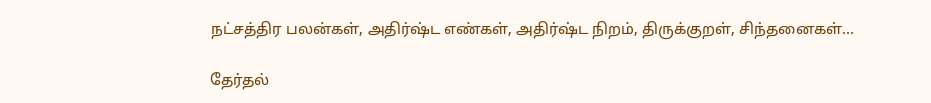நட்சத்திர பலன்கள், அதிர்ஷ்ட எண்கள், அதிர்ஷ்ட நிறம், திருக்குறள், சிந்தனைகள்...

தேர்தல்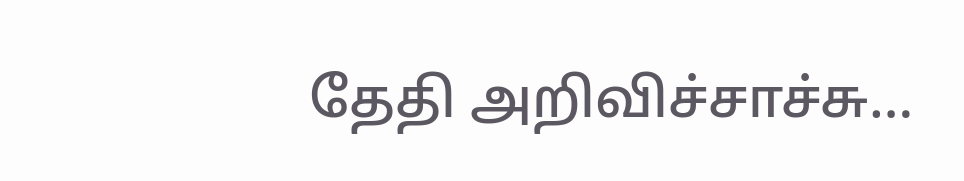தேதி அறிவிச்சாச்சு…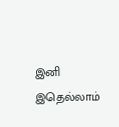இனி இதெல்லாம்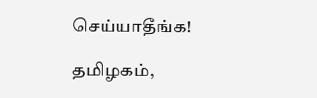செய்யாதீங்க!

தமிழகம்,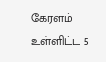கேரளம் உள்ளிட்ட 5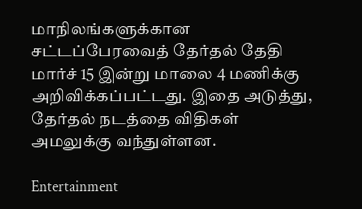மாநிலங்களுக்கான சட்டப்பேரவைத் தேர்தல் தேதி மார்ச் 15 இன்று மாலை 4 மணிக்கு அறிவிக்கப்பட்டது. இதை அடுத்து, தேர்தல் நடத்தை விதிகள் அமலுக்கு வந்துள்ளன.

Entertainment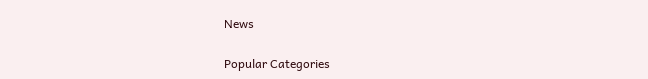News

Popular Categories